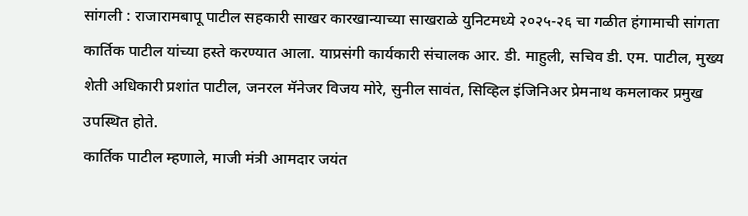सांगली : राजारामबापू पाटील सहकारी साखर कारखान्याच्या साखराळे युनिटमध्ये २०२५-२६ चा गळीत हंगामाची सांगता कार्तिक पाटील यांच्या हस्ते करण्यात आला. याप्रसंगी कार्यकारी संचालक आर. डी. माहुली, सचिव डी. एम. पाटील, मुख्य शेती अधिकारी प्रशांत पाटील, जनरल मॅनेजर विजय मोरे, सुनील सावंत, सिव्हिल इंजिनिअर प्रेमनाथ कमलाकर प्रमुख उपस्थित होते.
कार्तिक पाटील म्हणाले, माजी मंत्री आमदार जयंत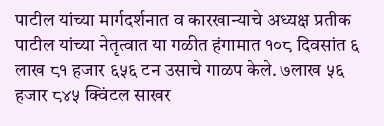पाटील यांच्या मार्गदर्शनात व कारखान्याचे अध्यक्ष प्रतीक पाटील यांच्या नेतृत्वात या गळीत हंगामात १०८ दिवसांत ६ लाख ८१ हजार ६५६ टन उसाचे गाळप केले. ७लाख ५६ हजार ८४५ क्विंटल साखर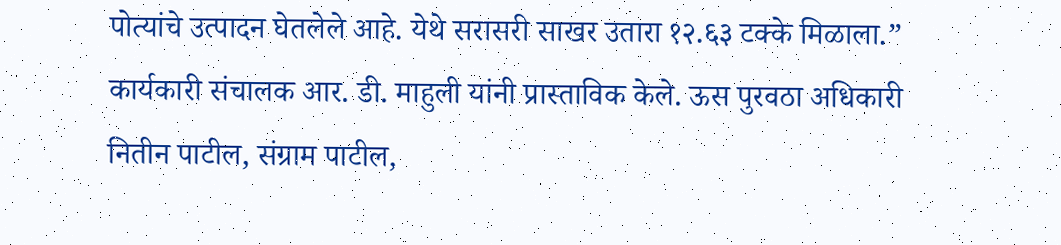पोत्यांचे उत्पादन घेतलेले आहे. येथे सरासरी साखर उतारा १२.६३ टक्के मिळाला.” कार्यकारी संचालक आर. डी. माहुली यांनी प्रास्ताविक केले. ऊस पुरवठा अधिकारी नितीन पाटील, संग्राम पाटील,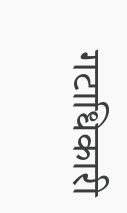गटाधिकारी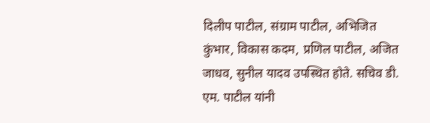दिलीप पाटील, संग्राम पाटील, अभिजित कुंभार, विकास कदम, प्रणिल पाटील, अजित जाधव, सुनील यादव उपस्थित होते. सचिव डी. एम. पाटील यांनी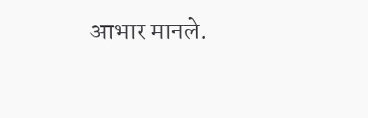आभार मानले.